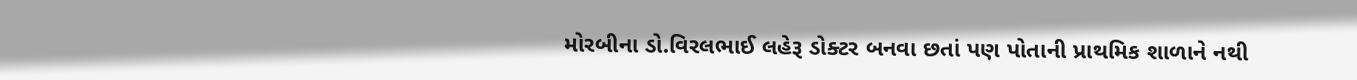મોરબીના ડો.વિરલભાઈ લહેરૂ ડોક્ટર બનવા છતાં પણ પોતાની પ્રાથમિક શાળાને નથી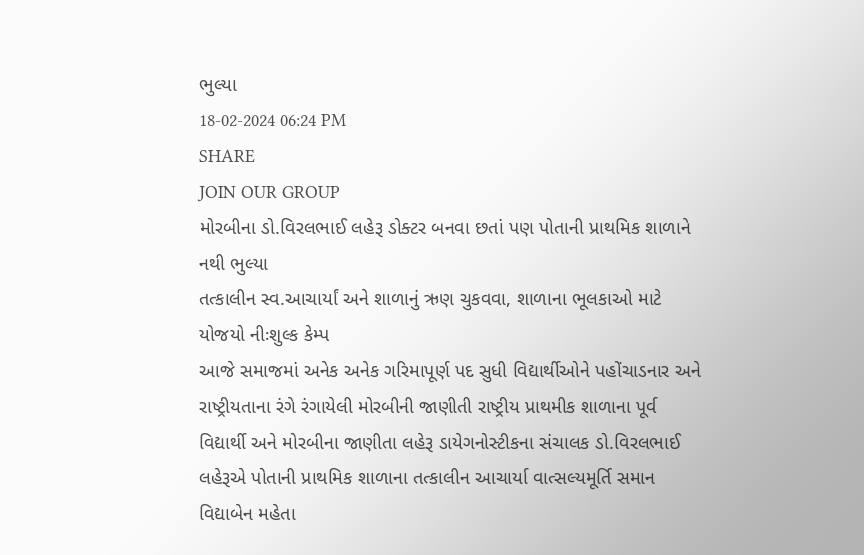ભુલ્યા
18-02-2024 06:24 PM
SHARE
JOIN OUR GROUP
મોરબીના ડો.વિરલભાઈ લહેરૂ ડોક્ટર બનવા છતાં પણ પોતાની પ્રાથમિક શાળાને નથી ભુલ્યા
તત્કાલીન સ્વ.આચાર્યાં અને શાળાનું ઋણ ચુકવવા, શાળાના ભૂલકાઓ માટે યોજયો નીઃશુલ્ક કેમ્પ
આજે સમાજમાં અનેક અનેક ગરિમાપૂર્ણ પદ સુધી વિદ્યાર્થીઓને પહોંચાડનાર અને રાષ્ટ્રીયતાના રંગે રંગાયેલી મોરબીની જાણીતી રાષ્ટ્રીય પ્રાથમીક શાળાના પૂર્વ વિદ્યાર્થી અને મોરબીના જાણીતા લહેરૂ ડાયેગનોસ્ટીકના સંચાલક ડો.વિરલભાઈ લહેરૂએ પોતાની પ્રાથમિક શાળાના તત્કાલીન આચાર્યા વાત્સલ્યમૂર્તિ સમાન વિદ્યાબેન મહેતા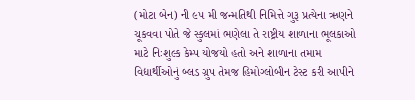(મોટા બેન) ની ૯૫ મી જન્મતિથી નિમિત્તે ગુરૂ પ્રત્યેના ઋણને ચૂકવવા પોતે જે સ્કુલમાં ભણેલા તે રાષ્ટ્રીય શાળાના ભૂલકાઓ માટે નિઃશુલ્ક કેમ્પ યોજયો હતો અને શાળાના તમામ વિદ્યાર્થીઓનું બ્લડ ગ્રુપ તેમજ હિમોગ્લોબીન ટેસ્ટ કરી આપીને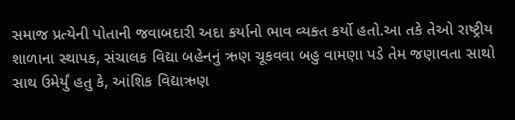સમાજ પ્રત્યેની પોતાની જવાબદારી અદા કર્યાનો ભાવ વ્યક્ત કર્યો હતો.આ તકે તેઓ રાષ્ટ્રીય શાળાના સ્થાપક, સંચાલક વિદ્યા બહેનનું ઋણ ચૂકવવા બહુ વામણા પડે તેમ જણાવતા સાથો સાથ ઉમેર્યું હતુ કે, આંશિક વિદ્યાઋણ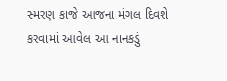સ્મરણ કાજે આજના મંગલ દિવશે કરવામાં આવેલ આ નાનકડું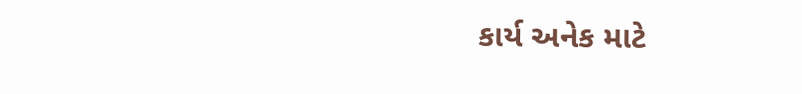કાર્ય અનેક માટે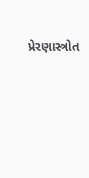પ્રેરણાસ્ત્રોત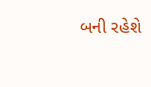બની રહેશે